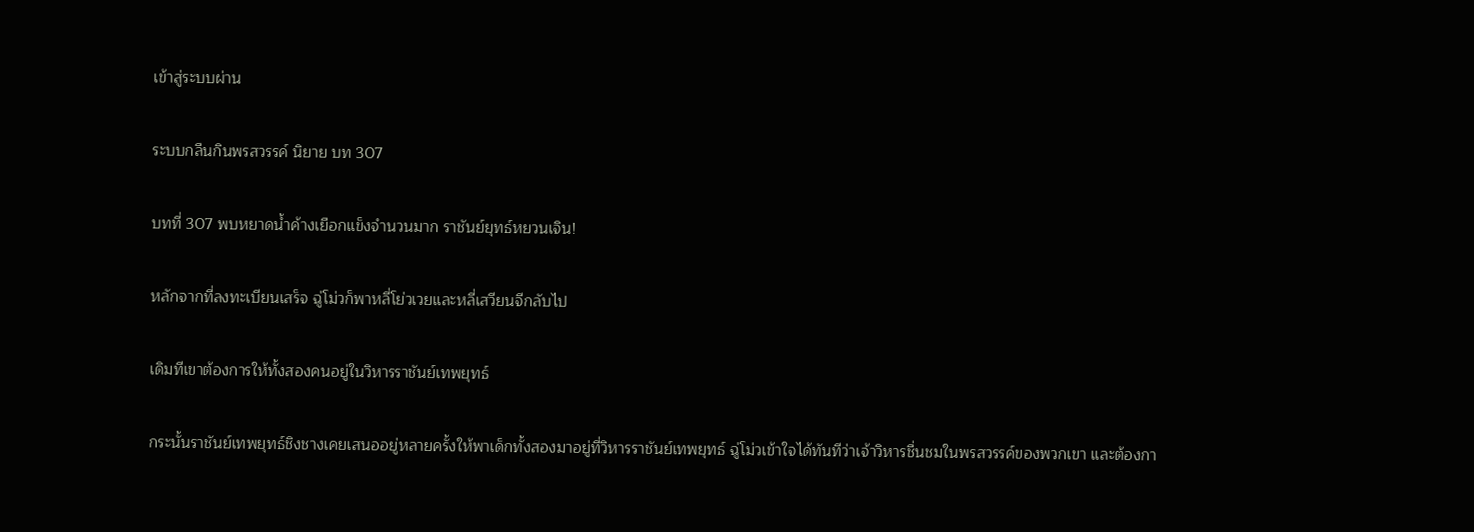เข้าสู่ระบบผ่าน

ระบบกลืนกินพรสวรรค์ นิยาย บท 307

บทที่ 307 พบหยาดน้ำค้างเยือกแข็งจำนวนมาก ราชันย์ยุทธ์หยวนเจิน!

หลักจากที่ลงทะเบียนเสร็จ ฉู่โม่วก็พาหลี่โย่วเวยและหลี่เสวียนจีกลับไป

เดิมทีเขาต้องการให้ทั้งสองคนอยู่ในวิหารราชันย์เทพยุทธ์

กระนั้นราชันย์เทพยุทธ์ชิงชางเคยเสนออยู่หลายครั้งให้พาเด็กทั้งสองมาอยู่ที่วิหารราชันย์เทพยุทธ์ ฉู่โม่วเข้าใจได้ทันทีว่าเจ้าวิหารชื่นชมในพรสวรรค์ของพวกเขา และต้องกา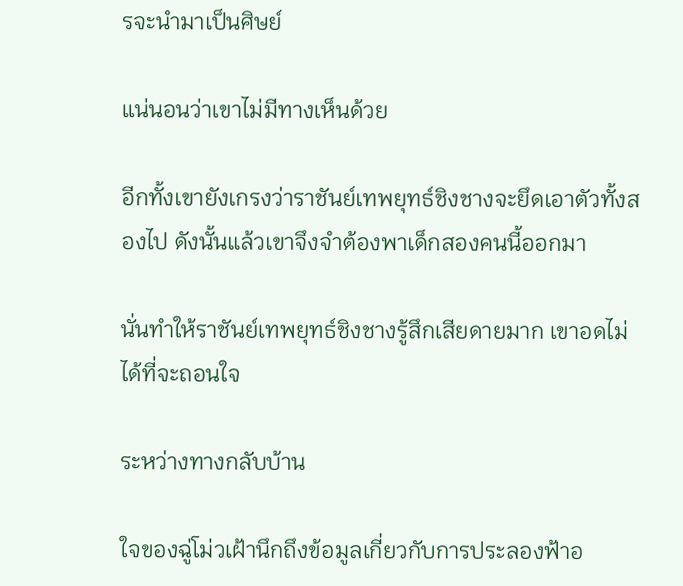รจะนำมาเป็นศิษย์

แน่นอนว่าเขาไม่มีทางเห็นด้วย

อีกทั้งเขายังเกรงว่าราชันย์เทพยุทธ์ชิงชางจะยึดเอาตัวทั้งสองไป ดังนั้นแล้วเขาจึงจำต้องพาเด็กสองคนนี้ออกมา

นั่นทำให้ราชันย์เทพยุทธ์ชิงชางรู้สึกเสียดายมาก เขาอดไม่ได้ที่จะถอนใจ

ระหว่างทางกลับบ้าน

ใจของฉู่โม่วเฝ้านึกถึงข้อมูลเกี่ยวกับการประลองฟ้าอ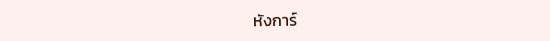หังการ์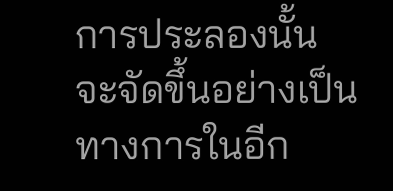การประลองนั้นจะจัดขึ้นอย่างเป็นทางการในอีก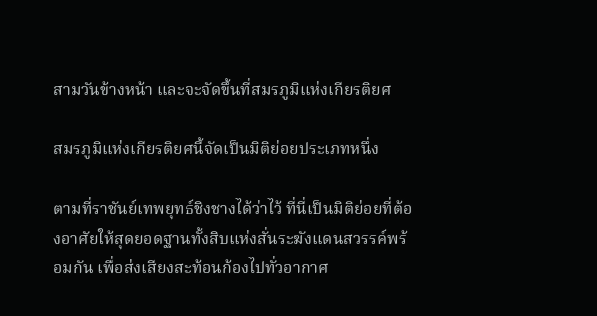สามวันข้างหน้า และจะจัดขึ้นที่สมรภูมิแห่งเกียรติยศ

สมรภูมิแห่งเกียรติยศนี้จัดเป็นมิติย่อยประเภทหนึ่ง

ตามที่ราชันย์เทพยุทธ์ชิงชางได้ว่าไว้ ที่นี่เป็นมิติย่อยที่ต้องอาศัยให้สุดยอดฐานทั้งสิบแห่งสั่นระฆังแดนสวรรค์พร้อมกัน เพื่อส่งเสียงสะท้อนก้องไปทั่วอากาศ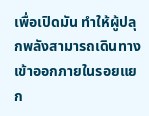เพื่อเปิดมัน ทำให้ผู้ปลุกพลังสามารถเดินทางเข้าออกภายในรอยแยก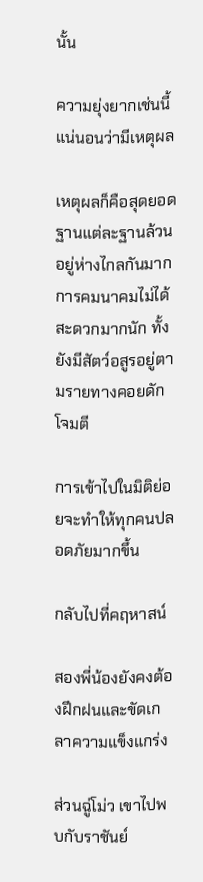นั้น

ความยุ่งยากเช่นนี้แน่นอนว่ามีเหตุผล

เหตุผลก็คือสุดยอดฐานแต่ละฐานล้วนอยู่ห่างไกลกันมาก การคมนาคมไม่ได้สะดวกมากนัก ทั้งยังมีสัตว์อสูรอยู่ตามรายทางคอยดักโจมตี

การเข้าไปในมิติย่อยจะทำให้ทุกคนปลอดภัยมากขึ้น

กลับไปที่คฤหาสน์

สองพี่น้องยังคงต้องฝึกฝนและขัดเกลาความแข็งแกร่ง

ส่วนฉู่โม่ว เขาไปพบกับราชันย์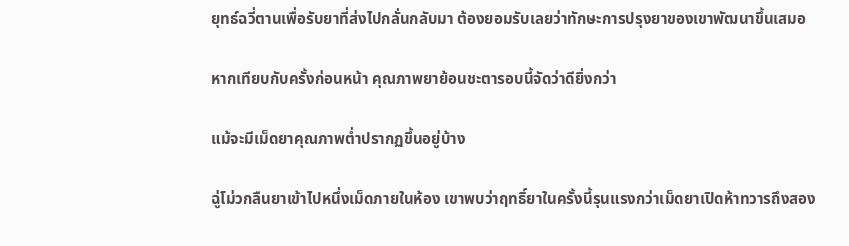ยุทธ์ฉวี่ตานเพื่อรับยาที่ส่งไปกลั่นกลับมา ต้องยอมรับเลยว่าทักษะการปรุงยาของเขาพัฒนาขึ้นเสมอ

หากเทียบกับครั้งก่อนหน้า คุณภาพยาย้อนชะตารอบนี้จัดว่าดียิ่งกว่า

แม้จะมีเม็ดยาคุณภาพต่ำปรากฏขึ้นอยู่บ้าง

ฉู่โม่วกลืนยาเข้าไปหนึ่งเม็ดภายในห้อง เขาพบว่าฤทธิ์ยาในครั้งนี้รุนแรงกว่าเม็ดยาเปิดห้าทวารถึงสอง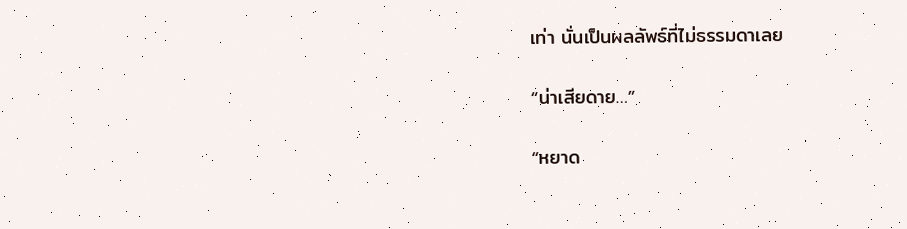เท่า นั่นเป็นผลลัพธ์ที่ไม่ธรรมดาเลย

“น่าเสียดาย…”

“หยาด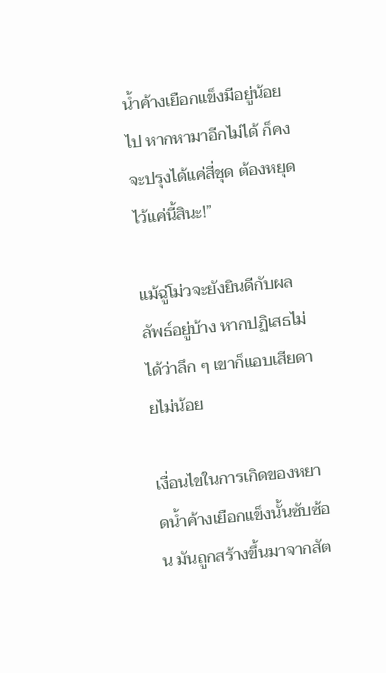น้ำค้างเยือกแข็งมีอยู่น้อยไป หากหามาอีกไม่ได้ ก็คงจะปรุงได้แค่สี่ชุด ต้องหยุดไว้แค่นี้สินะ!”

แม้ฉู่โม่วจะยังยินดีกับผลลัพธ์อยู่บ้าง หากปฏิเสธไม่ได้ว่าลึก ๆ เขาก็แอบเสียดายไม่น้อย

เงื่อนไขในการเกิดของหยาดน้ำค้างเยือกแข็งนั้นซับซ้อน มันถูกสร้างขึ้นมาจากสัต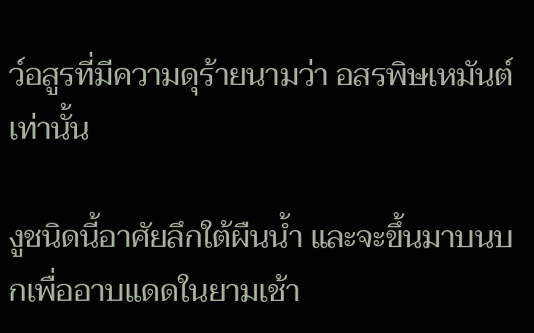ว์อสูรที่มีความดุร้ายนามว่า อสรพิษเหมันต์เท่านั้น

งูชนิดนี้อาศัยลึกใต้ผืนน้ำ และจะขึ้นมาบนบกเพื่ออาบแดดในยามเช้า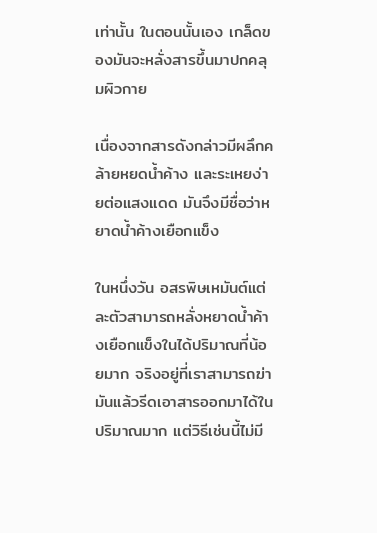เท่านั้น ในตอนนั้นเอง เกล็ดของมันจะหลั่งสารขึ้นมาปกคลุมผิวกาย

เนื่องจากสารดังกล่าวมีผลึกคล้ายหยดน้ำค้าง และระเหยง่ายต่อแสงแดด มันจึงมีชื่อว่าหยาดน้ำค้างเยือกแข็ง

ในหนึ่งวัน อสรพิษเหมันต์แต่ละตัวสามารถหลั่งหยาดน้ำค้างเยือกแข็งในได้ปริมาณที่น้อยมาก จริงอยู่ที่เราสามารถฆ่ามันแล้วรีดเอาสารออกมาได้ในปริมาณมาก แต่วิธีเช่นนี้ไม่มี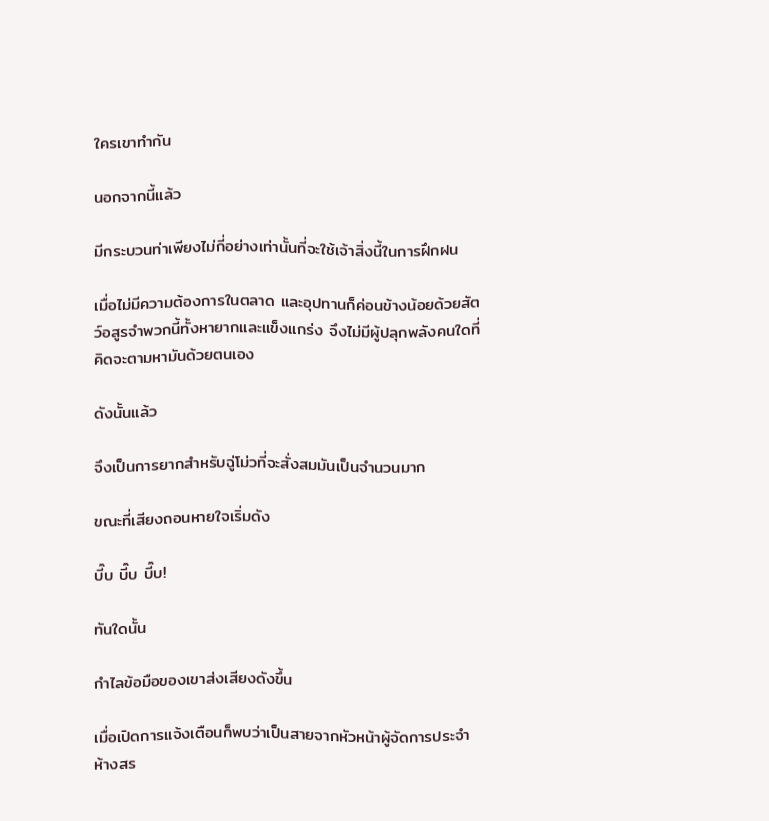ใครเขาทำกัน

นอกจากนี้แล้ว

มีกระบวนท่าเพียงไม่กี่อย่างเท่านั้นที่จะใช้เจ้าสิ่งนี้ในการฝึกฝน

เมื่อไม่มีความต้องการในตลาด และอุปทานก็ค่อนข้างน้อยด้วยสัตว์อสูรจำพวกนี้ทั้งหายากและแข็งแกร่ง จึงไม่มีผู้ปลุกพลังคนใดที่คิดจะตามหามันด้วยตนเอง

ดังนั้นแล้ว

จึงเป็นการยากสำหรับฉู่โม่วที่จะสั่งสมมันเป็นจำนวนมาก

ขณะที่เสียงถอนหายใจเริ่มดัง

บี๊บ บี๊บ บี๊บ!

ทันใดนั้น

กำไลข้อมือของเขาส่งเสียงดังขึ้น

เมื่อเปิดการแจ้งเตือนก็พบว่าเป็นสายจากหัวหน้าผู้จัดการประจำห้างสร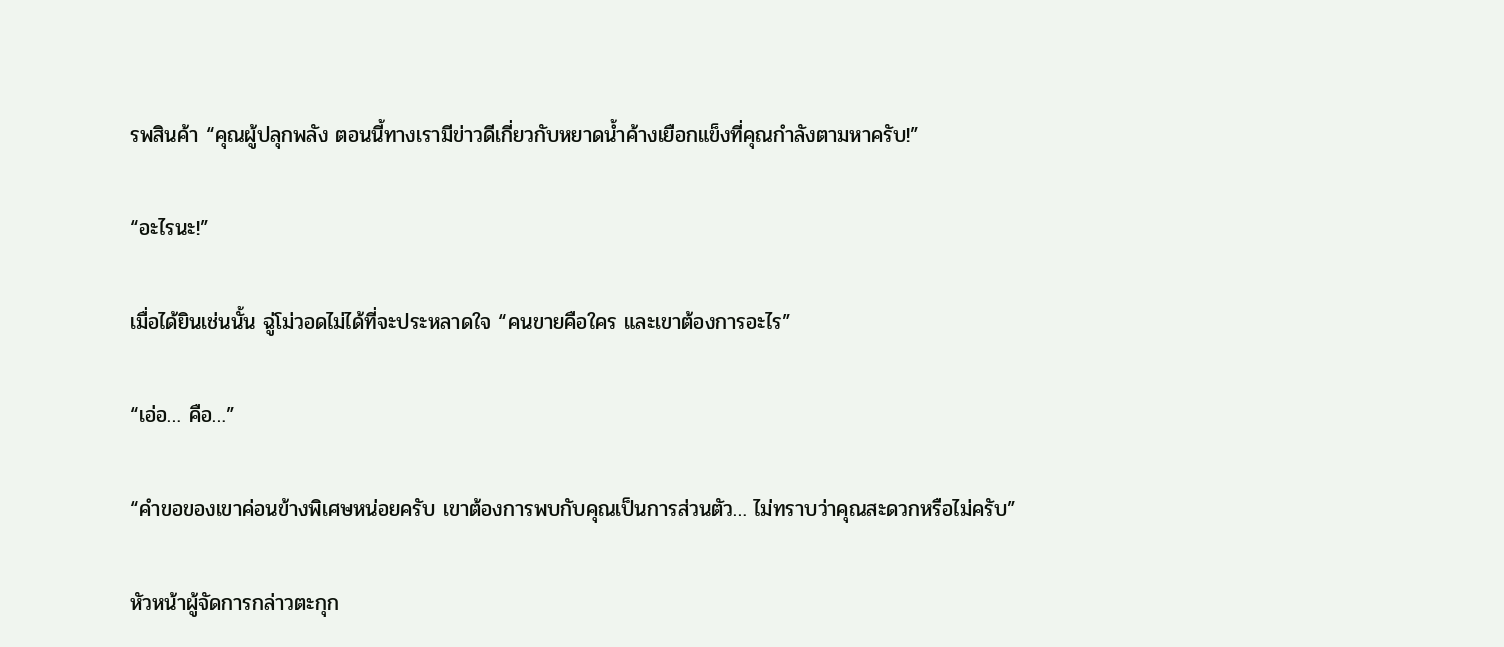รพสินค้า “คุณผู้ปลุกพลัง ตอนนี้ทางเรามีข่าวดีเกี่ยวกับหยาดน้ำค้างเยือกแข็งที่คุณกำลังตามหาครับ!”

“อะไรนะ!”

เมื่อได้ยินเช่นนั้น ฉู่โม่วอดไม่ได้ที่จะประหลาดใจ “คนขายคือใคร และเขาต้องการอะไร”

“เอ่อ… คือ…”

“คำขอของเขาค่อนข้างพิเศษหน่อยครับ เขาต้องการพบกับคุณเป็นการส่วนตัว… ไม่ทราบว่าคุณสะดวกหรือไม่ครับ”

หัวหน้าผู้จัดการกล่าวตะกุก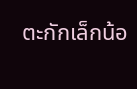ตะกักเล็กน้อ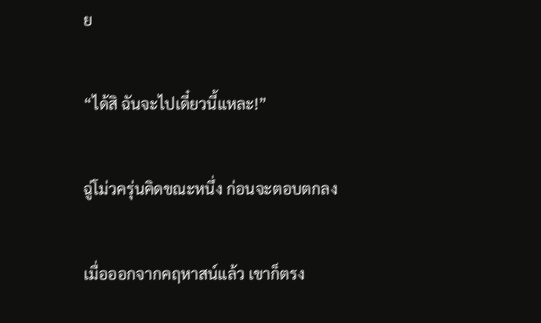ย

“ได้สิ ฉันจะไปเดี๋ยวนี้แหละ!”

ฉู่โม่วครุ่นคิดขณะหนึ่ง ก่อนจะตอบตกลง

เมื่อออกจากคฤหาสน์แล้ว เขาก็ตรง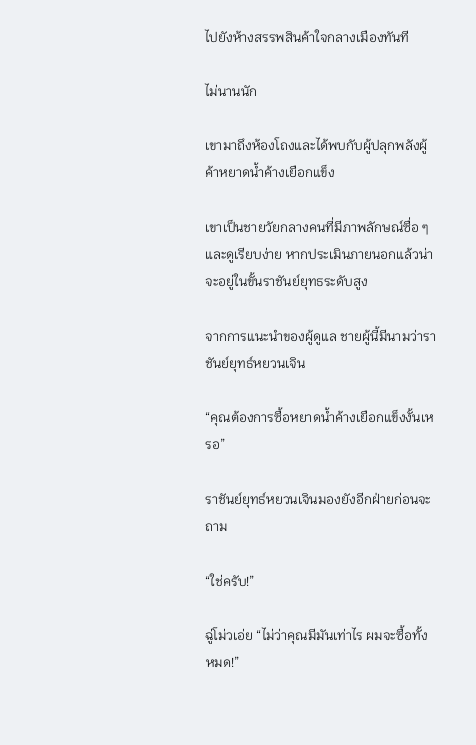ไปยังห้างสรรพสินค้าใจกลางเมืองทันที

ไม่นานนัก

เขามาถึงห้องโถงและได้พบกับผู้ปลุกพลังผู้ค้าหยาดน้ำค้างเยือกแข็ง

เขาเป็นชายวัยกลางคนที่มีภาพลักษณ์ซื่อ ๆ และดูเรียบง่าย หากประเมินภายนอกแล้วน่าจะอยู่ในขั้นราชันย์ยุทธระดับสูง

จากการแนะนำของผู้ดูแล ชายผู้นี้มีนามว่าราชันย์ยุทธ์หยวนเจิน

“คุณต้องการซื้อหยาดน้ำค้างเยือกแข็งงั้นเหรอ”

ราชันย์ยุทธ์หยวนเจินมองยังอีกฝ่ายก่อนจะถาม

“ใช่ครับ!”

ฉู่โม่วเอ่ย “ไม่ว่าคุณมีมันเท่าไร ผมจะซื้อทั้งหมด!”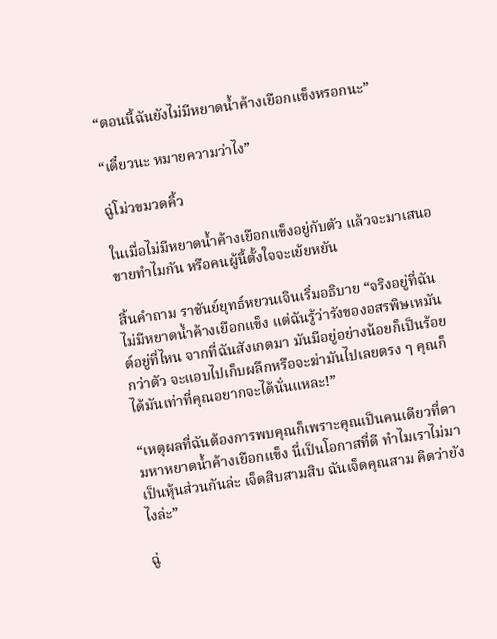“ตอนนี้ฉันยังไม่มีหยาดน้ำค้างเยือกแข็งหรอกนะ”

“เดี๋ยวนะ หมายความว่าไง”

ฉู่โม่วขมวดคิ้ว

ในเมื่อไม่มีหยาดน้ำค้างเยือกแข็งอยู่กับตัว แล้วจะมาเสนอขายทำไมกัน หรือคนผู้นี้ตั้งใจจะเย้ยหยัน

สิ้นคำถาม ราชันย์ยุทธ์หยวนเจินเริ่มอธิบาย “จริงอยู่ที่ฉันไม่มีหยาดน้ำค้างเยือกแข็ง แต่ฉันรู้ว่ารังของอสรพิษเหมันต์อยู่ที่ไหน จากที่ฉันสังเกตมา มันมีอยู่อย่างน้อยก็เป็นร้อยกว่าตัว จะแอบไปเก็บผลึกหรือจะฆ่ามันไปเลยตรง ๆ คุณก็ได้มันเท่าที่คุณอยากจะได้นั่นแหละ!”

“เหตุผลที่ฉันต้องการพบคุณก็เพราะคุณเป็นคนเดียวที่ตามหาหยาดน้ำค้างเยือกแข็ง นี่เป็นโอกาสที่ดี ทำไมเราไม่มาเป็นหุ้นส่วนกันล่ะ เจ็ดสิบสามสิบ ฉันเจ็ดคุณสาม คิดว่ายังไงล่ะ”

ฉู่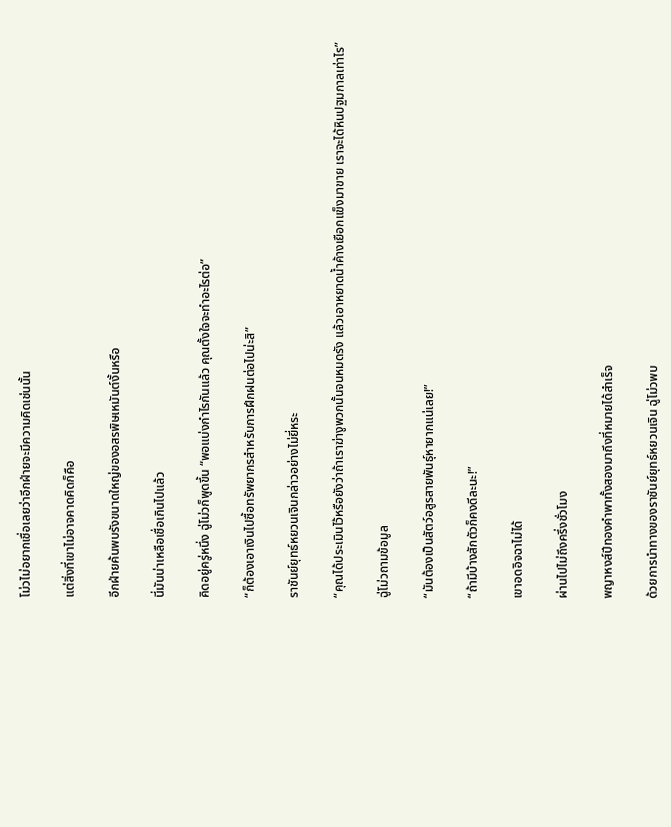โม่วไม่อยากเชื่อเลยว่าอีกฝ่ายจะมีความคิดเช่นนั้น

แต่สิ่งที่เขาไม่อาจคาดคิดก็คือ

อีกฝ่ายค้นพบรังขนาดใหญ่ของอสรพิษเหมันต์งั้นหรือ

นี่มันน่าเหลือเชื่อเกินไปแล้ว

คิดอยู่ครู่หนึ่ง ฉู่โม่วก็พูดขึ้น “พอแบ่งกำไรกันแล้ว คุณตั้งใจจะทำอะไรต่อ”

“ก็ต้องเอาเงินไปซื้อทรัพยากรสำหรับการฝึกฝนต่อไปน่ะสิ”

ราชันย์ยุทธ์หยวนเจินกล่าวอย่างไม่ยี่หระ

“คุณได้ประเมินไว้หรือยังว่าถ้าเราฆ่างูพวกนั้นจนหมดรัง แล้วเอาหยาดน้ำค้างเยือกแข็งมาขาย เราจะได้หินปฐมกาลเท่าไร”

ฉู่โม่วถามข้อมูล

“มันต้องเป็นสัตว์อสูรสายพันธุ์หายากแน่เลย!”

“ถ้ามีบ้างสักตัวก็คงดีละนะ!”

เขาอดอิจฉาไม่ได้

ผ่านไปไม่ถึงครึ่งชั่วโมง

พญาหงส์ปีทองคำพาทั้งสองมาถึงที่หมายได้สำเร็จ

ด้วยการนำทางของราชันย์ยุทธ์หยวนเจิน ฉู่โม่วพบ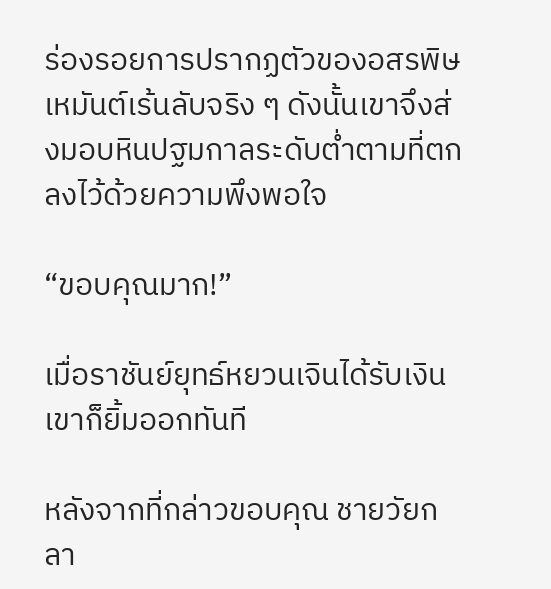ร่องรอยการปรากฏตัวของอสรพิษเหมันต์เร้นลับจริง ๆ ดังนั้นเขาจึงส่งมอบหินปฐมกาลระดับต่ำตามที่ตกลงไว้ด้วยความพึงพอใจ

“ขอบคุณมาก!”

เมื่อราชันย์ยุทธ์หยวนเจินได้รับเงิน เขาก็ยิ้มออกทันที

หลังจากที่กล่าวขอบคุณ ชายวัยกลา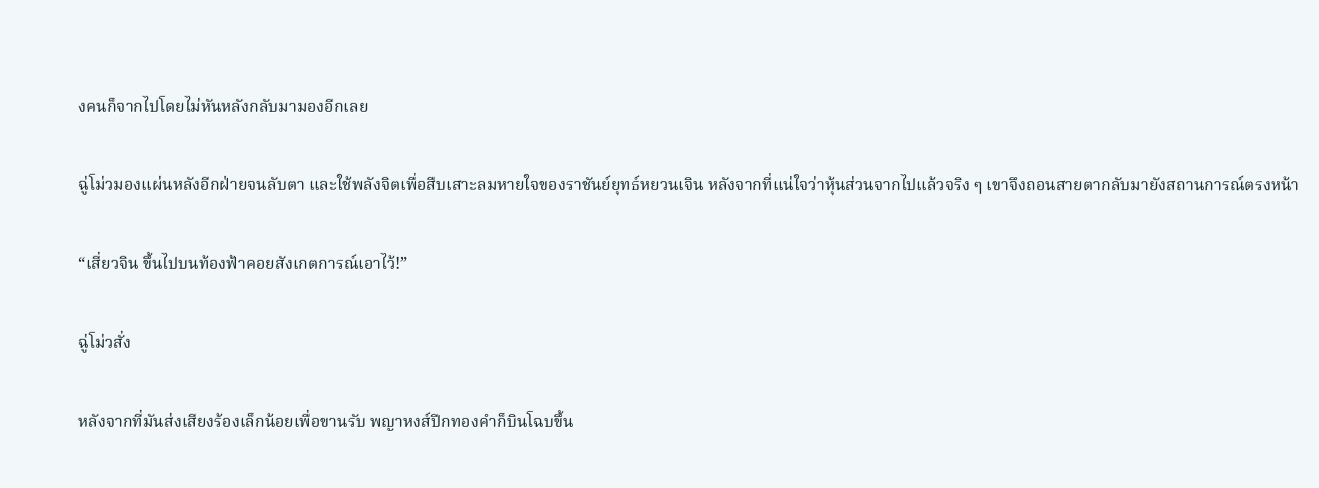งคนก็จากไปโดยไม่หันหลังกลับมามองอีกเลย

ฉู่โม่วมองแผ่นหลังอีกฝ่ายจนลับตา และใช้พลังจิตเพื่อสืบเสาะลมหายใจของราชันย์ยุทธ์หยวนเจิน หลังจากที่แน่ใจว่าหุ้นส่วนจากไปแล้วจริง ๆ เขาจึงถอนสายตากลับมายังสถานการณ์ตรงหน้า

“เสี่ยวจิน ขึ้นไปบนท้องฟ้าคอยสังเกตการณ์เอาไว้!”

ฉู่โม่วสั่ง

หลังจากที่มันส่งเสียงร้องเล็กน้อยเพื่อขานรับ พญาหงส์ปีกทองคำก็บินโฉบขึ้น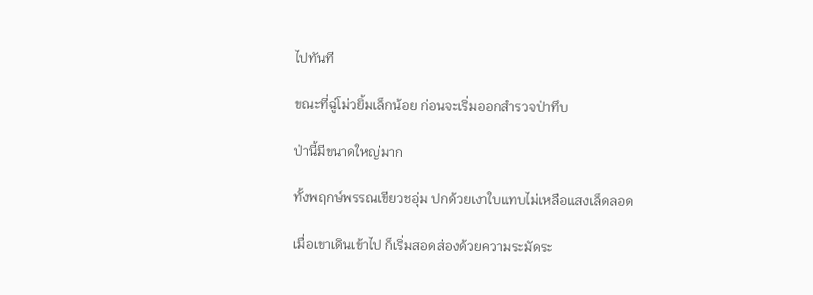ไปทันที

ขณะที่ฉู่โม่วยิ้มเล็กน้อย ก่อนจะเริ่มออกสำรวจป่าทึบ

ป่านี้มีขนาดใหญ่มาก

ทั้งพฤกษ์พรรณเขียวชอุ่ม ปกด้วยเงาใบแทบไม่เหลือแสงเล็ดลอด

เมื่อเขาเดินเข้าไป ก็เริ่มสอดส่องด้วยความระมัดระ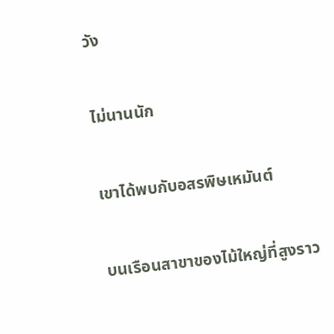วัง

ไม่นานนัก

เขาได้พบกับอสรพิษเหมันต์

บนเรือนสาขาของไม้ใหญ่ที่สูงราว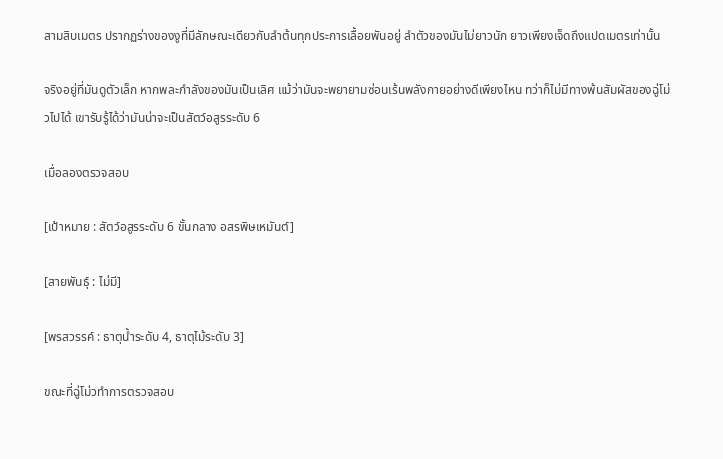สามสิบเมตร ปรากฏร่างของงูที่มีลักษณะเดียวกับลำต้นทุกประการเลื้อยพันอยู่ ลำตัวของมันไม่ยาวนัก ยาวเพียงเจ็ดถึงแปดเมตรเท่านั้น

จริงอยู่ที่มันดูตัวเล็ก หากพละกำลังของมันเป็นเลิศ แม้ว่ามันจะพยายามซ่อนเร้นพลังกายอย่างดีเพียงไหน ทว่าก็ไม่มีทางพ้นสัมผัสของฉู่โม่วไปได้ เขารับรู้ได้ว่ามันน่าจะเป็นสัตว์อสูรระดับ 6

เมื่อลองตรวจสอบ

[เป้าหมาย : สัตว์อสูรระดับ 6 ขั้นกลาง อสรพิษเหมันต์]

[สายพันธุ์ : ไม่มี]

[พรสวรรค์ : ธาตุน้ำระดับ 4, ธาตุไม้ระดับ 3]

ขณะที่ฉู่โม่วทำการตรวจสอบ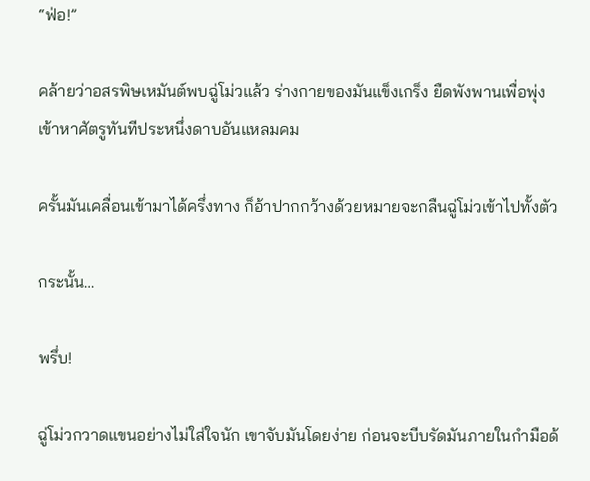“ฟ่อ!”

คล้ายว่าอสรพิษเหมันต์พบฉู่โม่วแล้ว ร่างกายของมันแข็งเกร็ง ยืดพังพานเพื่อพุ่งเข้าหาศัตรูทันทีประหนึ่งดาบอันแหลมคม

ครั้นมันเคลื่อนเข้ามาได้ครึ่งทาง ก็อ้าปากกว้างด้วยหมายจะกลืนฉู่โม่วเข้าไปทั้งตัว

กระนั้น…

พรึ่บ!

ฉู่โม่วกวาดแขนอย่างไม่ใส่ใจนัก เขาจับมันโดยง่าย ก่อนจะบีบรัดมันภายในกำมือด้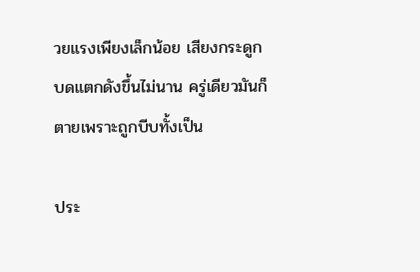วยแรงเพียงเล็กน้อย เสียงกระดูกบดแตกดังขึ้นไม่นาน ครู่เดียวมันก็ตายเพราะถูกบีบทั้งเป็น

ประ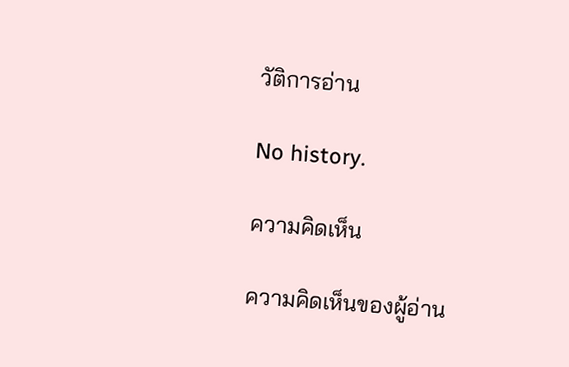วัติการอ่าน

No history.

ความคิดเห็น

ความคิดเห็นของผู้อ่าน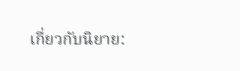เกี่ยวกับนิยาย: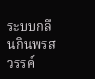ระบบกลืนกินพรสวรรค์